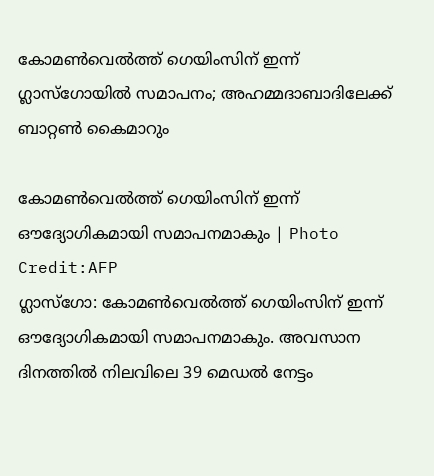കോമൺവെൽത്ത് ഗെയിംസിന് ഇന്ന് ഗ്ലാസ്ഗോയിൽ സമാപനം; അഹമ്മദാബാദിലേക്ക് ബാറ്റൺ കൈമാറും

കോമൺവെൽത്ത് ഗെയിംസിന് ഇന്ന് ഔദ്യോഗികമായി സമാപനമാകും | Photo Credit:AFP
ഗ്ലാസ്ഗോ: കോമൺവെൽത്ത് ഗെയിംസിന് ഇന്ന് ഔദ്യോഗികമായി സമാപനമാകും. അവസാന ദിനത്തിൽ നിലവിലെ 39 മെഡൽ നേട്ടം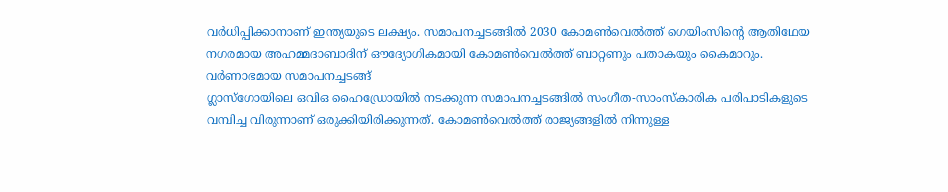വർധിപ്പിക്കാനാണ് ഇന്ത്യയുടെ ലക്ഷ്യം. സമാപനച്ചടങ്ങിൽ 2030 കോമൺവെൽത്ത് ഗെയിംസിന്റെ ആതിഥേയ നഗരമായ അഹമ്മദാബാദിന് ഔദ്യോഗികമായി കോമൺവെൽത്ത് ബാറ്റണും പതാകയും കൈമാറും.
വർണാഭമായ സമാപനച്ചടങ്ങ്
ഗ്ലാസ്ഗോയിലെ ഒവിഒ ഹൈഡ്രോയിൽ നടക്കുന്ന സമാപനച്ചടങ്ങിൽ സംഗീത-സാംസ്കാരിക പരിപാടികളുടെ വമ്പിച്ച വിരുന്നാണ് ഒരുക്കിയിരിക്കുന്നത്. കോമൺവെൽത്ത് രാജ്യങ്ങളിൽ നിന്നുള്ള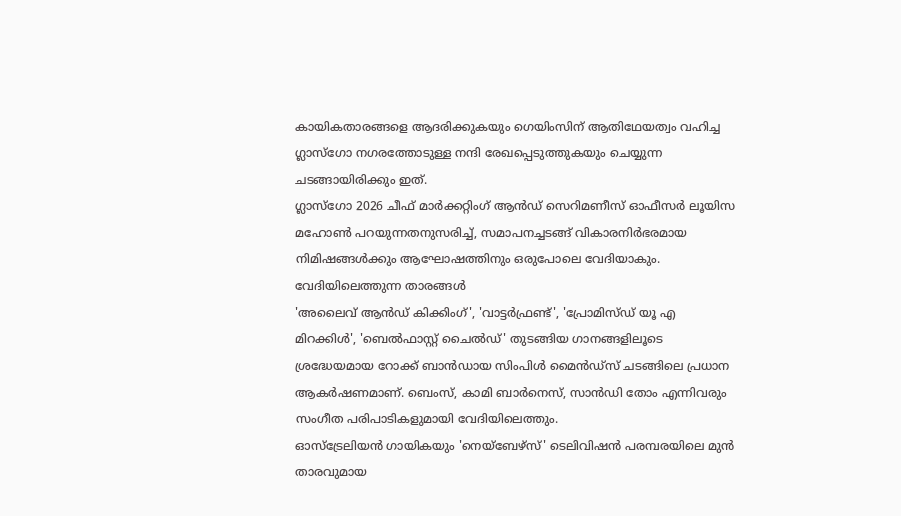കായികതാരങ്ങളെ ആദരിക്കുകയും ഗെയിംസിന് ആതിഥേയത്വം വഹിച്ച ഗ്ലാസ്ഗോ നഗരത്തോടുള്ള നന്ദി രേഖപ്പെടുത്തുകയും ചെയ്യുന്ന ചടങ്ങായിരിക്കും ഇത്.
ഗ്ലാസ്ഗോ 2026 ചീഫ് മാർക്കറ്റിംഗ് ആൻഡ് സെറിമണീസ് ഓഫീസർ ലൂയിസ മഹോൺ പറയുന്നതനുസരിച്ച്, സമാപനച്ചടങ്ങ് വികാരനിർഭരമായ നിമിഷങ്ങൾക്കും ആഘോഷത്തിനും ഒരുപോലെ വേദിയാകും.
വേദിയിലെത്തുന്ന താരങ്ങൾ
'അലൈവ് ആൻഡ് കിക്കിംഗ്', 'വാട്ടർഫ്രണ്ട്', 'പ്രോമിസ്ഡ് യൂ എ മിറക്കിൾ', 'ബെൽഫാസ്റ്റ് ചൈൽഡ്' തുടങ്ങിയ ഗാനങ്ങളിലൂടെ ശ്രദ്ധേയമായ റോക്ക് ബാൻഡായ സിംപിൾ മൈൻഡ്സ് ചടങ്ങിലെ പ്രധാന ആകർഷണമാണ്. ബെംസ്, കാമി ബാർനെസ്, സാൻഡി തോം എന്നിവരും സംഗീത പരിപാടികളുമായി വേദിയിലെത്തും.
ഓസ്ട്രേലിയൻ ഗായികയും 'നെയ്ബേഴ്സ്' ടെലിവിഷൻ പരമ്പരയിലെ മുൻ താരവുമായ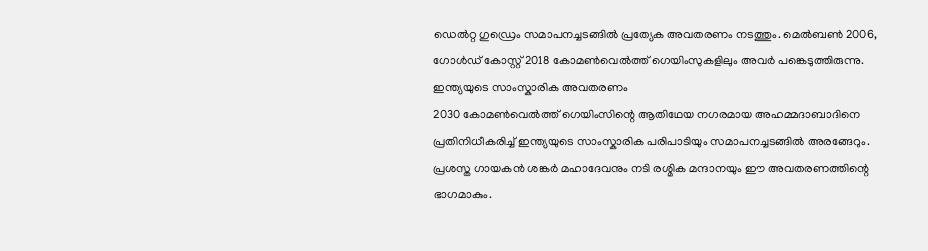ഡെൽറ്റ ഗുഡ്രെം സമാപനച്ചടങ്ങിൽ പ്രത്യേക അവതരണം നടത്തും. മെൽബൺ 2006, ഗോൾഡ് കോസ്റ്റ് 2018 കോമൺവെൽത്ത് ഗെയിംസുകളിലും അവർ പങ്കെടുത്തിരുന്നു.
ഇന്ത്യയുടെ സാംസ്കാരിക അവതരണം
2030 കോമൺവെൽത്ത് ഗെയിംസിന്റെ ആതിഥേയ നഗരമായ അഹമ്മദാബാദിനെ പ്രതിനിധീകരിച്ച് ഇന്ത്യയുടെ സാംസ്കാരിക പരിപാടിയും സമാപനച്ചടങ്ങിൽ അരങ്ങേറും. പ്രശസ്ത ഗായകൻ ശങ്കർ മഹാദേവനും നടി രശ്മിക മന്ദാനയും ഈ അവതരണത്തിന്റെ ഭാഗമാകും.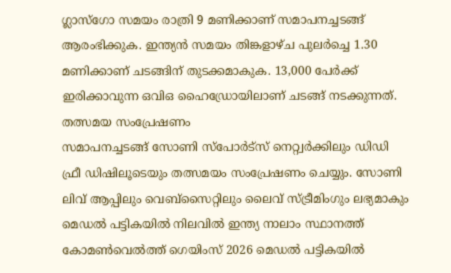ഗ്ലാസ്ഗോ സമയം രാത്രി 9 മണിക്കാണ് സമാപനച്ചടങ്ങ് ആരംഭിക്കുക. ഇന്ത്യൻ സമയം തിങ്കളാഴ്ച പുലർച്ചെ 1.30 മണിക്കാണ് ചടങ്ങിന് തുടക്കമാകുക. 13,000 പേർക്ക് ഇരിക്കാവുന്ന ഒവിഒ ഹൈഡ്രോയിലാണ് ചടങ്ങ് നടക്കുന്നത്.
തത്സമയ സംപ്രേഷണം
സമാപനച്ചടങ്ങ് സോണി സ്പോർട്സ് നെറ്റ്വർക്കിലും ഡിഡി ഫ്രീ ഡിഷിലൂടെയും തത്സമയം സംപ്രേഷണം ചെയ്യും. സോണി ലിവ് ആപ്പിലും വെബ്സൈറ്റിലും ലൈവ് സ്ട്രീമിംഗും ലഭ്യമാകും
മെഡൽ പട്ടികയിൽ നിലവിൽ ഇന്ത്യ നാലാം സ്ഥാനത്ത്
കോമൺവെൽത്ത് ഗെയിംസ് 2026 മെഡൽ പട്ടികയിൽ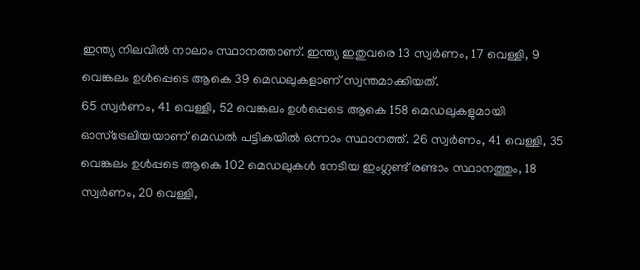ഇന്ത്യ നിലവിൽ നാലാം സ്ഥാനത്താണ്. ഇന്ത്യ ഇതുവരെ 13 സ്വർണം, 17 വെള്ളി, 9 വെങ്കലം ഉൾപ്പെടെ ആകെ 39 മെഡലുകളാണ് സ്വന്തമാക്കിയത്.
65 സ്വർണം, 41 വെള്ളി, 52 വെങ്കലം ഉൾപ്പെടെ ആകെ 158 മെഡലുകളുമായി ഓസ്ട്രേലിയയാണ് മെഡൽ പട്ടികയിൽ ഒന്നാം സ്ഥാനത്ത്. 26 സ്വർണം, 41 വെള്ളി, 35 വെങ്കലം ഉൾപ്പടെ ആകെ 102 മെഡലുകൾ നേടിയ ഇംഗ്ലണ്ട് രണ്ടാം സ്ഥാനത്തും, 18 സ്വർണം, 20 വെള്ളി,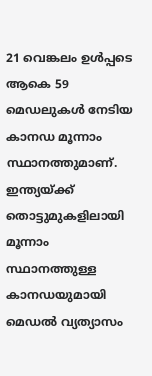21 വെങ്കലം ഉൾപ്പടെ ആകെ 59 മെഡലുകൾ നേടിയ കാനഡ മൂന്നാം സ്ഥാനത്തുമാണ്.
ഇന്ത്യയ്ക്ക് തൊട്ടുമുകളിലായി മൂന്നാം സ്ഥാനത്തുള്ള കാനഡയുമായി മെഡൽ വ്യത്യാസം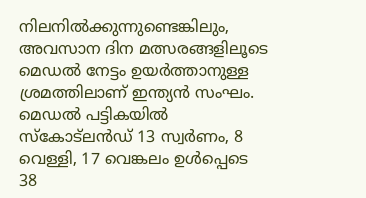നിലനിൽക്കുന്നുണ്ടെങ്കിലും, അവസാന ദിന മത്സരങ്ങളിലൂടെ മെഡൽ നേട്ടം ഉയർത്താനുള്ള ശ്രമത്തിലാണ് ഇന്ത്യൻ സംഘം.
മെഡൽ പട്ടികയിൽ സ്കോട്ലൻഡ് 13 സ്വർണം, 8 വെള്ളി, 17 വെങ്കലം ഉൾപ്പെടെ 38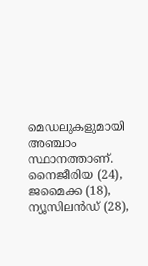മെഡലുകളുമായി അഞ്ചാം സ്ഥാനത്താണ്. നൈജീരിയ (24), ജമൈക്ക (18), ന്യൂസിലൻഡ് (28),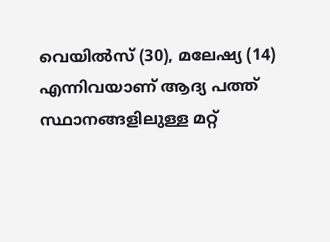വെയിൽസ് (30), മലേഷ്യ (14) എന്നിവയാണ് ആദ്യ പത്ത് സ്ഥാനങ്ങളിലുള്ള മറ്റ്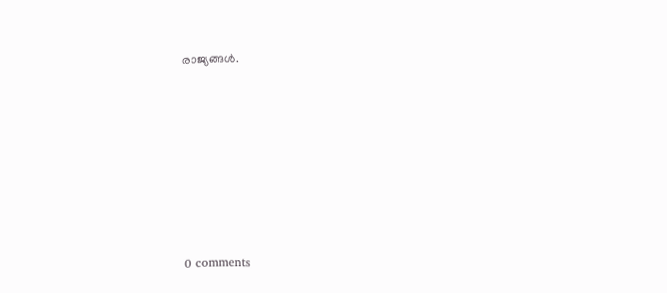രാജ്യങ്ങൾ.










0 comments